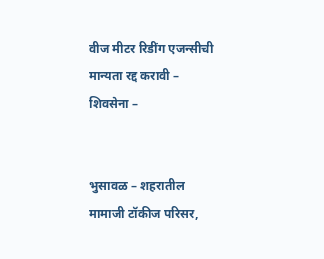वीज मीटर रिडींग एजन्सीची मान्यता रद्द करावी – शिवसेना –


भुसावळ – शहरातील मामाजी टॉकीज परिसर,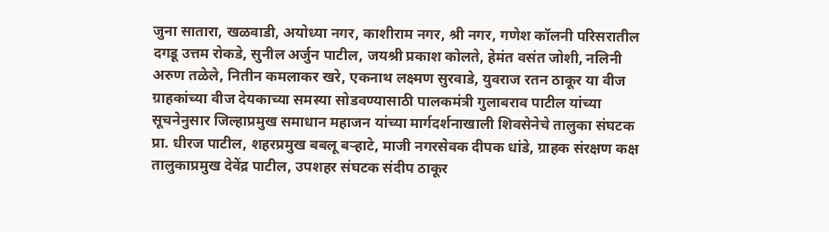जुना सातारा, खळवाडी, अयोध्या नगर, काशीराम नगर, श्री नगर, गणेश कॉलनी परिसरातील दगडू उत्तम रोकडे, सुनील अर्जुन पाटील, जयश्री प्रकाश कोलते, हेमंत वसंत जोशी, नलिनी अरुण तळेले, नितीन कमलाकर खरे, एकनाथ लक्ष्मण सुरवाडे, युवराज रतन ठाकूर या वीज ग्राहकांच्या वीज देयकाच्या समस्या सोडवण्यासाठी पालकमंत्री गुलाबराव पाटील यांच्या सूचनेनुसार जिल्हाप्रमुख समाधान महाजन यांच्या मार्गदर्शनाखाली शिवसेनेचे तालुका संघटक प्रा. धीरज पाटील, शहरप्रमुख बबलू बऱ्हाटे, माजी नगरसेवक दीपक धांडे, ग्राहक संरक्षण कक्ष तालुकाप्रमुख देवेंद्र पाटील, उपशहर संघटक संदीप ठाकूर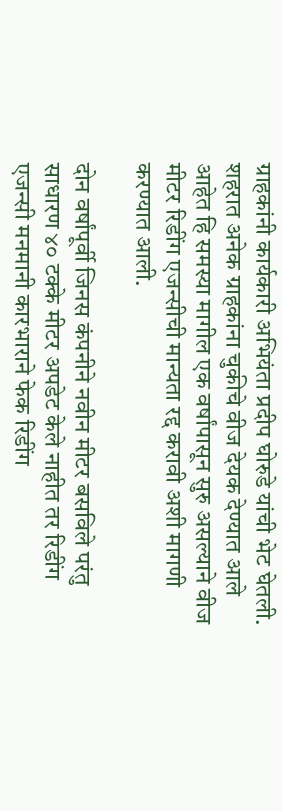ग्राहकांनी कार्यकारी अभियंता प्रदीप घोरुडे यांची भेट घेतली. शहरात अनेक ग्राहकांना चुकीचे वीज देयक देण्यात आले आहेत हि समस्या मागील एक वर्षांपासून सुरु असल्याने वीज मीटर रिडींग एजन्सीची मान्यता रद्द करावी अशी मागणी करण्यात आली.

दोन वर्षांपूर्वी जिनस कंपनीने नवीन मीटर बसविले परंतु साधारण ४० टक्के मीटर अपडेट केले नाहीत तर रिडींग एजन्सी मनमानी कारभाराने फेक रिडींग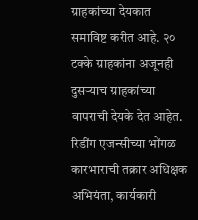ग्राहकांच्या देयकात समाविष्ट करीत आहे. २० टक्के ग्राहकांना अजूनही दुसऱ्याच ग्राहकांच्या वापराची देयके देत आहेत. रिडींग एजन्सीच्या भोंगळ कारभाराची तक्रार अधिक्षक अभियंता, कार्यकारी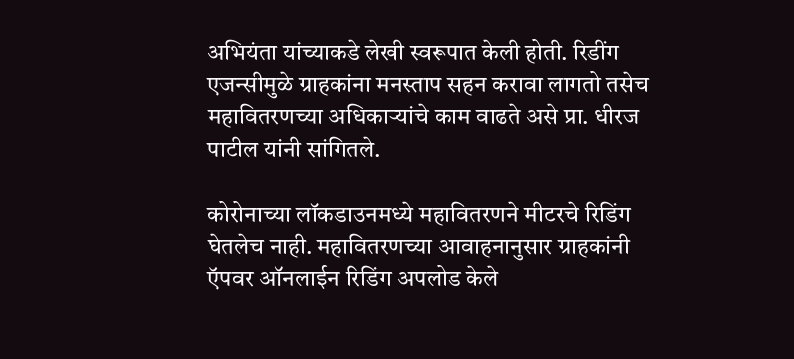अभियंता यांच्याकडे लेखी स्वरूपात केली होती. रिडींग एजन्सीमुळे ग्राहकांना मनस्ताप सहन करावा लागतो तसेच महावितरणच्या अधिकाऱ्यांचे काम वाढते असे प्रा. धीरज पाटील यांनी सांगितले.

कोरोनाच्या लॉकडाउनमध्ये महावितरणने मीटरचे रिडिंग घेतलेच नाही. महावितरणच्या आवाहनानुसार ग्राहकांनी ऍपवर ऑनलाईन रिडिंग अपलोड केले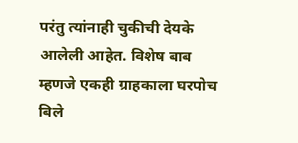परंतु त्यांनाही चुकीची देयके आलेली आहेत. विशेष बाब म्हणजे एकही ग्राहकाला घरपोच बिले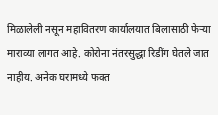मिळालेली नसून महावितरण कार्यालयात बिलासाठी फेऱ्या माराव्या लागत आहे. कोरोना नंतरसुद्धा रिडींग घेतले जात नाहीय. अनेक घरामध्ये फक्त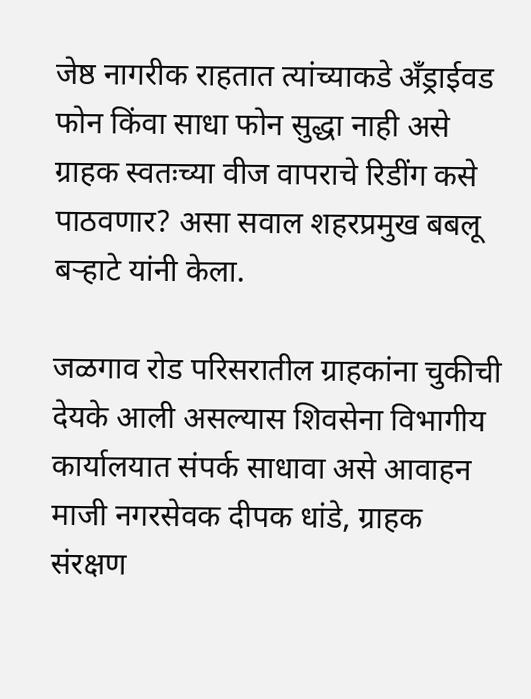जेष्ठ नागरीक राहतात त्यांच्याकडे अँड्राईवड फोन किंवा साधा फोन सुद्धा नाही असे ग्राहक स्वतःच्या वीज वापराचे रिडींग कसे पाठवणार? असा सवाल शहरप्रमुख बबलू बऱ्हाटे यांनी केला.

जळगाव रोड परिसरातील ग्राहकांना चुकीची देयके आली असल्यास शिवसेना विभागीय कार्यालयात संपर्क साधावा असे आवाहन माजी नगरसेवक दीपक धांडे, ग्राहक संरक्षण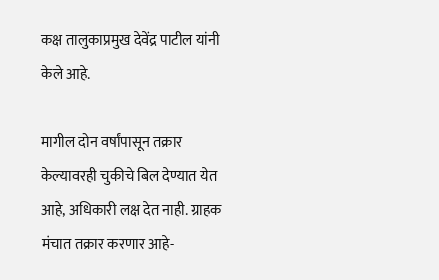कक्ष तालुकाप्रमुख देवेंद्र पाटील यांनी केले आहे.

मागील दोन वर्षांपासून तक्रार केल्यावरही चुकीचे बिल देण्यात येत आहे, अधिकारी लक्ष देत नाही. ग्राहक मंचात तक्रार करणार आहे-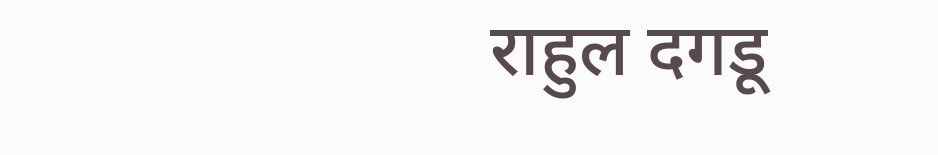राहुल दगडू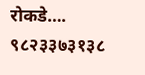रोकडे…. ९८२३३७३१३८